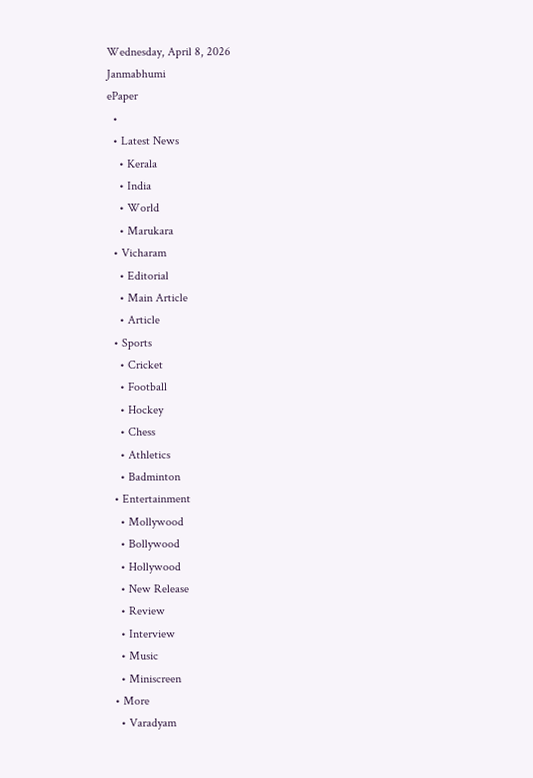Wednesday, April 8, 2026
Janmabhumi
ePaper
  •
  • Latest News
    • Kerala
    • India
    • World
    • Marukara
  • Vicharam
    • Editorial
    • Main Article
    • Article
  • Sports
    • Cricket
    • Football
    • Hockey
    • Chess
    • Athletics
    • Badminton
  • Entertainment
    • Mollywood
    • Bollywood
    • Hollywood
    • New Release
    • Review
    • Interview
    • Music
    • Miniscreen
  • More
    • Varadyam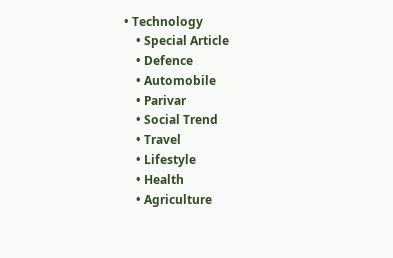• Technology
    • Special Article
    • Defence
    • Automobile
    • Parivar
    • Social Trend
    • Travel
    • Lifestyle
    • Health
    • Agriculture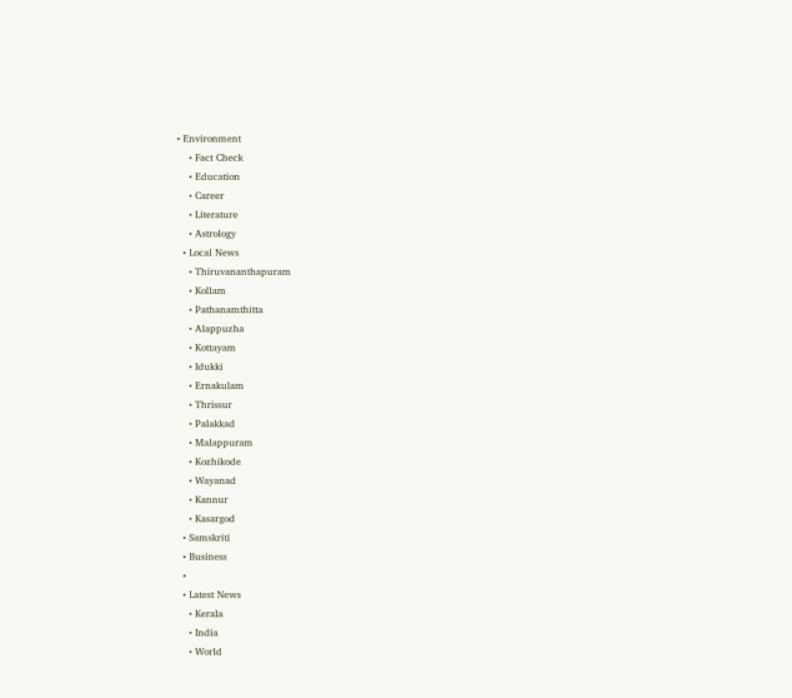• Environment
    • Fact Check
    • Education
    • Career
    • Literature
    • Astrology
  • Local News
    • Thiruvananthapuram
    • Kollam
    • Pathanamthitta
    • Alappuzha
    • Kottayam
    • Idukki
    • Ernakulam
    • Thrissur
    • Palakkad
    • Malappuram
    • Kozhikode
    • Wayanad
    • Kannur
    • Kasargod
  • Samskriti
  • Business
  •
  • Latest News
    • Kerala
    • India
    • World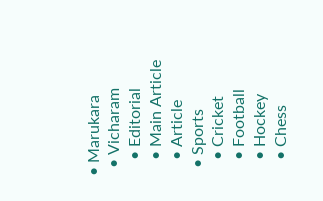• Marukara
  • Vicharam
    • Editorial
    • Main Article
    • Article
  • Sports
    • Cricket
    • Football
    • Hockey
    • Chess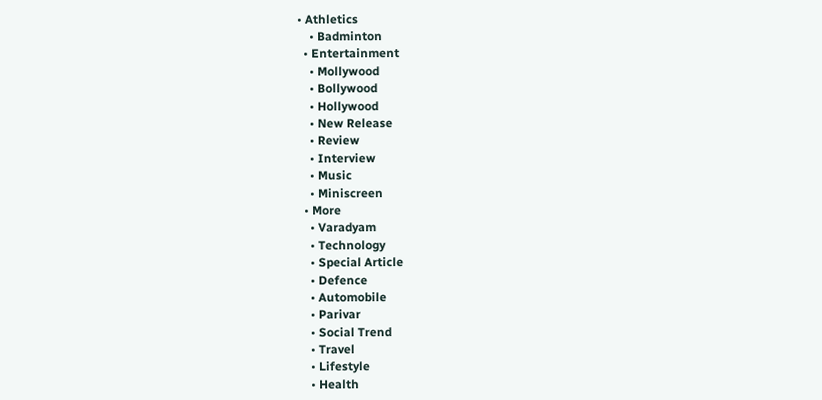• Athletics
    • Badminton
  • Entertainment
    • Mollywood
    • Bollywood
    • Hollywood
    • New Release
    • Review
    • Interview
    • Music
    • Miniscreen
  • More
    • Varadyam
    • Technology
    • Special Article
    • Defence
    • Automobile
    • Parivar
    • Social Trend
    • Travel
    • Lifestyle
    • Health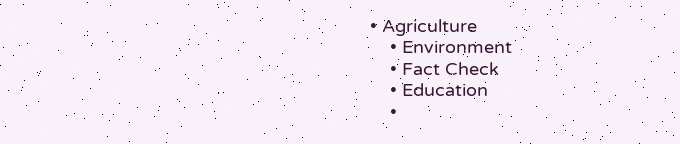• Agriculture
    • Environment
    • Fact Check
    • Education
    •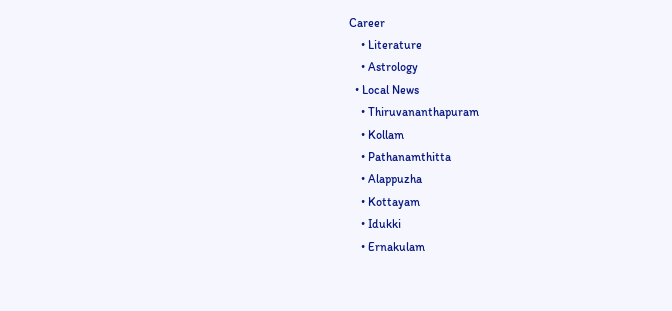Career
    • Literature
    • Astrology
  • Local News
    • Thiruvananthapuram
    • Kollam
    • Pathanamthitta
    • Alappuzha
    • Kottayam
    • Idukki
    • Ernakulam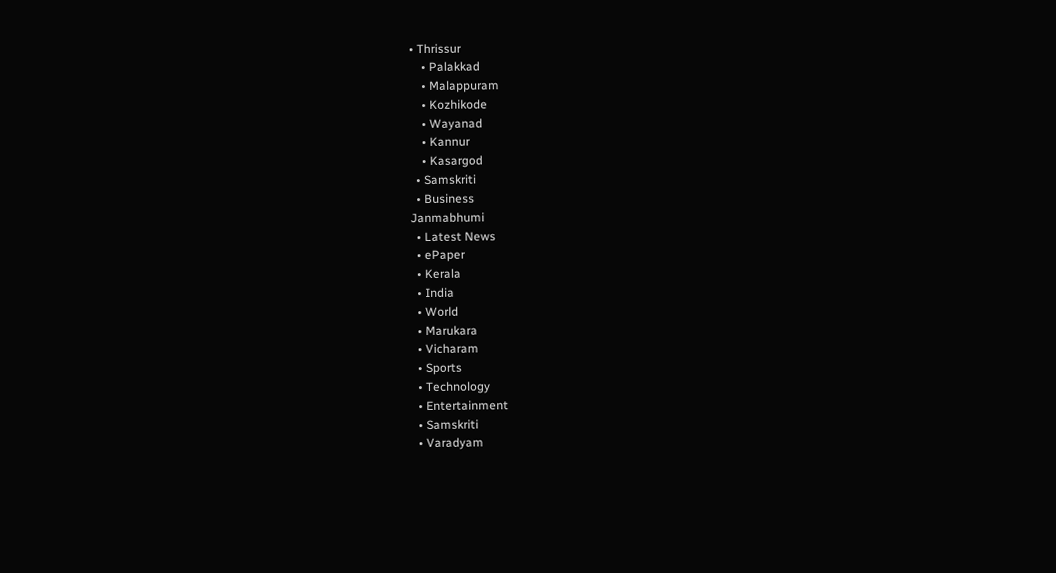• Thrissur
    • Palakkad
    • Malappuram
    • Kozhikode
    • Wayanad
    • Kannur
    • Kasargod
  • Samskriti
  • Business
Janmabhumi
  • Latest News
  • ePaper
  • Kerala
  • India
  • World
  • Marukara
  • Vicharam
  • Sports
  • Technology
  • Entertainment
  • Samskriti
  • Varadyam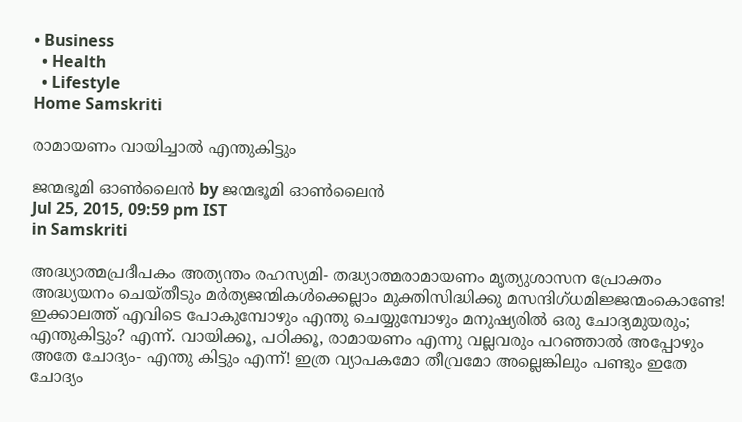• Business
  • Health
  • Lifestyle
Home Samskriti

രാമായണം വായിച്ചാല്‍ എന്തുകിട്ടും

ജന്മഭൂമി ഓണ്‍ലൈന്‍ by ജന്മഭൂമി ഓണ്‍ലൈന്‍
Jul 25, 2015, 09:59 pm IST
in Samskriti

അദ്ധ്യാത്മപ്രദീപകം അത്യന്തം രഹസ്യമി- തദ്ധ്യാത്മരാമായണം മൃത്യുശാസന പ്രോക്തം അദ്ധ്യയനം ചെയ്തീടും മര്‍ത്യജന്മികള്‍ക്കെല്ലാം മുക്തിസിദ്ധിക്കു മസന്ദിഗ്ധമിജ്ജന്മംകൊണ്ടേ! ഇക്കാലത്ത് എവിടെ പോകുമ്പോഴും എന്തു ചെയ്യുമ്പോഴും മനുഷ്യരില്‍ ഒരു ചോദ്യമുയരും; എന്തുകിട്ടും? എന്ന്. വായിക്കൂ, പഠിക്കൂ, രാമായണം എന്നു വല്ലവരും പറഞ്ഞാല്‍ അപ്പോഴും അതേ ചോദ്യം- എന്തു കിട്ടും എന്ന്! ഇത്ര വ്യാപകമോ തീവ്രമോ അല്ലെങ്കിലും പണ്ടും ഇതേ ചോദ്യം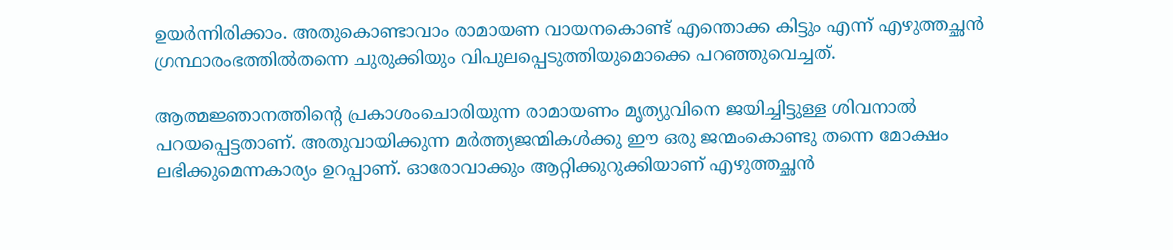ഉയര്‍ന്നിരിക്കാം. അതുകൊണ്ടാവാം രാമായണ വായനകൊണ്ട് എന്തൊക്ക കിട്ടും എന്ന് എഴുത്തച്ഛന്‍ ഗ്രന്ഥാരംഭത്തില്‍തന്നെ ചുരുക്കിയും വിപുലപ്പെടുത്തിയുമൊക്കെ പറഞ്ഞുവെച്ചത്.

ആത്മജ്ഞാനത്തിന്റെ പ്രകാശംചൊരിയുന്ന രാമായണം മൃത്യുവിനെ ജയിച്ചിട്ടുള്ള ശിവനാല്‍ പറയപ്പെട്ടതാണ്. അതുവായിക്കുന്ന മര്‍ത്ത്യജന്മികള്‍ക്കു ഈ ഒരു ജന്മംകൊണ്ടു തന്നെ മോക്ഷം ലഭിക്കുമെന്നകാര്യം ഉറപ്പാണ്. ഓരോവാക്കും ആറ്റിക്കുറുക്കിയാണ് എഴുത്തച്ഛന്‍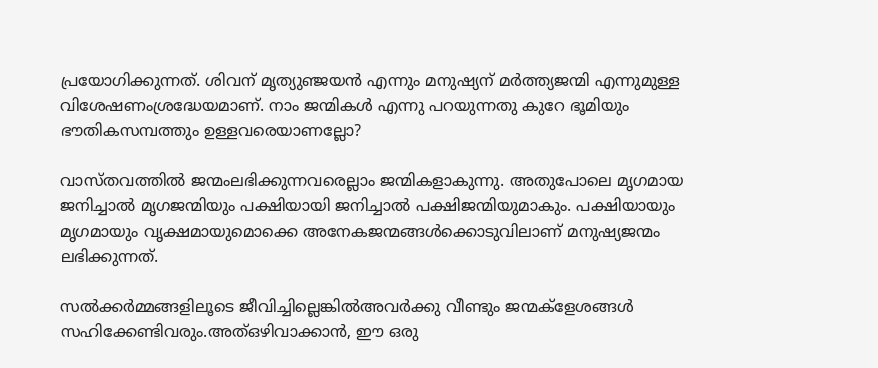പ്രയോഗിക്കുന്നത്. ശിവന് മൃത്യുഞ്ജയന്‍ എന്നും മനുഷ്യന് മര്‍ത്ത്യജന്മി എന്നുമുള്ള വിശേഷണംശ്രദ്ധേയമാണ്. നാം ജന്മികള്‍ എന്നു പറയുന്നതു കുറേ ഭൂമിയും ഭൗതികസമ്പത്തും ഉള്ളവരെയാണല്ലോ?

വാസ്തവത്തില്‍ ജന്മംലഭിക്കുന്നവരെല്ലാം ജന്മികളാകുന്നു. അതുപോലെ മൃഗമായ ജനിച്ചാല്‍ മൃഗജന്മിയും പക്ഷിയായി ജനിച്ചാല്‍ പക്ഷിജന്മിയുമാകും. പക്ഷിയായും മൃഗമായും വൃക്ഷമായുമൊക്കെ അനേകജന്മങ്ങള്‍ക്കൊടുവിലാണ് മനുഷ്യജന്മം ലഭിക്കുന്നത്.

സല്‍ക്കര്‍മ്മങ്ങളിലൂടെ ജീവിച്ചില്ലെങ്കില്‍അവര്‍ക്കു വീണ്ടും ജന്മക്‌ളേശങ്ങള്‍ സഹിക്കേണ്ടിവരും.അത്ഒഴിവാക്കാന്‍, ഈ ഒരു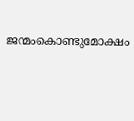ജന്മംകൊണ്ടുമോക്ഷം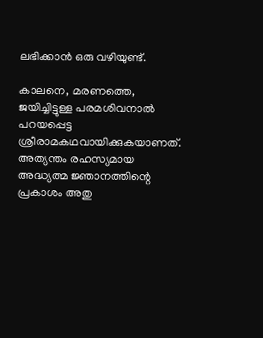ലഭിക്കാന്‍ ഒരു വഴിയുണ്ട്.

കാലനെ, മരണത്തെ, ജയിച്ചിട്ടുള്ള പരമശിവനാല്‍ പറയപ്പെട്ട ശ്രീരാമകഥവായിക്കുകയാണത്. അത്യന്തം രഹസ്യമായ അദ്ധ്യത്മ ജ്ഞാനത്തിന്റെ പ്രകാശം അതു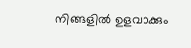നിങ്ങളില്‍ ഉളവാക്കും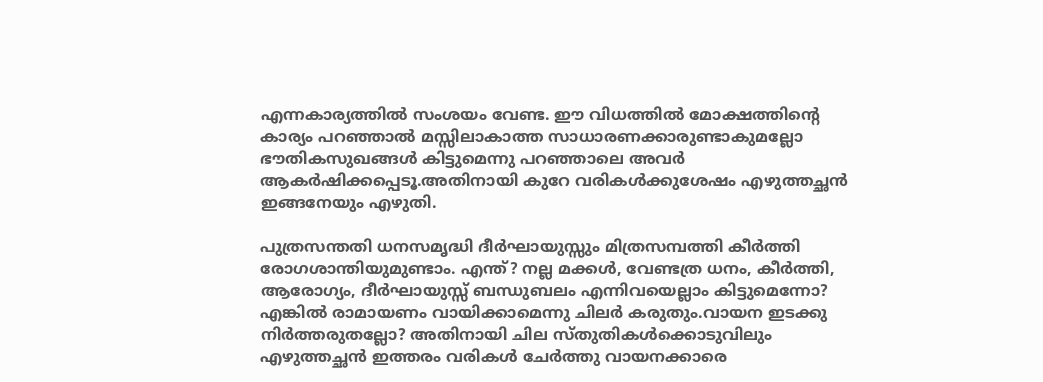എന്നകാര്യത്തില്‍ സംശയം വേണ്ട. ഈ വിധത്തില്‍ മോക്ഷത്തിന്റെ കാര്യം പറഞ്ഞാല്‍ മസ്സിലാകാത്ത സാധാരണക്കാരുണ്ടാകുമല്ലോ ഭൗതികസുഖങ്ങള്‍ കിട്ടുമെന്നു പറഞ്ഞാലെ അവര്‍ ആകര്‍ഷിക്കപ്പെടൂ.അതിനായി കുറേ വരികള്‍ക്കുശേഷം എഴുത്തച്ഛന്‍ ഇങ്ങനേയും എഴുതി.

പുത്രസന്തതി ധനസമൃദ്ധി ദീര്‍ഘായുസ്സും മിത്രസമ്പത്തി കീര്‍ത്തി രോഗശാന്തിയുമുണ്ടാം. എന്ത്? നല്ല മക്കള്‍, വേണ്ടത്ര ധനം, കീര്‍ത്തി, ആരോഗ്യം, ദീര്‍ഘായുസ്സ് ബന്ധുബലം എന്നിവയെല്ലാം കിട്ടുമെന്നോ? എങ്കില്‍ രാമായണം വായിക്കാമെന്നു ചിലര്‍ കരുതും.വായന ഇടക്കു നിര്‍ത്തരുതല്ലോ? അതിനായി ചില സ്തുതികള്‍ക്കൊടുവിലും എഴുത്തച്ഛന്‍ ഇത്തരം വരികള്‍ ചേര്‍ത്തു വായനക്കാരെ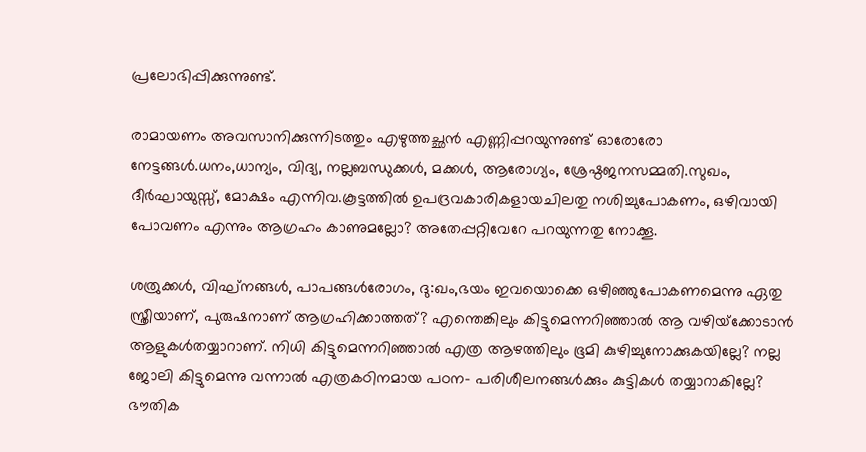പ്രലോഭിപ്പിക്കുന്നുണ്ട്.

രാമായണം അവസാനിക്കുന്നിടത്തും എഴുത്തച്ഛന്‍ എണ്ണിപ്പറയുന്നുണ്ട് ഓരോരോ നേട്ടങ്ങള്‍.ധനം,ധാന്യം, വിദ്യ, നല്ലബന്ധുക്കള്‍, മക്കള്‍, ആരോഗ്യം, ശ്രേഷ്ഠജനസമ്മതി.സുഖം, ദീര്‍ഘായുസ്സ്, മോക്ഷം എന്നിവ.കൂട്ടത്തില്‍ ഉപദ്രവകാരികളായചിലതു നശിച്ചുപോകണം, ഒഴിവായി പോവണം എന്നും ആഗ്രഹം കാണുമല്ലോ? അതേപ്പറ്റിവേറേ പറയുന്നതു നോക്കൂ.

ശത്രുക്കള്‍, വിഘ്‌നങ്ങള്‍, പാപങ്ങള്‍രോഗം, ദു:ഖം,ഭയം ഇവയൊക്കെ ഒഴിഞ്ഞുപോകണമെന്നു ഏതു സ്ത്രീയാണ്, പുരുഷനാണ് ആഗ്രഹിക്കാത്തത്? എന്തെങ്കിലും കിട്ടുമെന്നറിഞ്ഞാല്‍ ആ വഴിയ്‌ക്കോടാന്‍ ആളുകള്‍തയ്യാറാണ്. നിധി കിട്ടുമെന്നറിഞ്ഞാല്‍ എത്ര ആഴത്തിലും ഭൂമി കുഴിച്ചുനോക്കുകയില്ലേ? നല്ല ജോലി കിട്ടുമെന്നു വന്നാല്‍ എത്രകഠിനമായ പഠന- പരിശീലനങ്ങള്‍ക്കും കുട്ടികള്‍ തയ്യാറാകില്ലേ? ഭൗതിക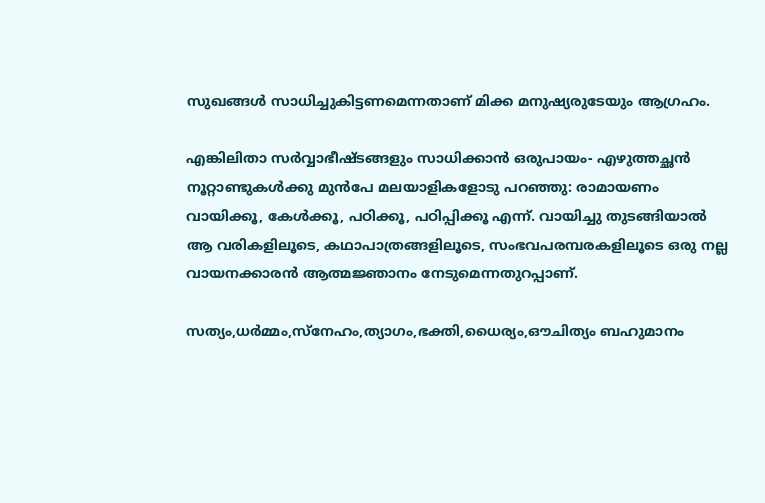സുഖങ്ങള്‍ സാധിച്ചുകിട്ടണമെന്നതാണ് മിക്ക മനുഷ്യരുടേയും ആഗ്രഹം.

എങ്കിലിതാ സര്‍വ്വാഭീഷ്ടങ്ങളും സാധിക്കാന്‍ ഒരുപായം- എഴുത്തച്ഛന്‍ നൂറ്റാണ്ടുകള്‍ക്കു മുന്‍പേ മലയാളികളോടു പറഞ്ഞു: രാമായണം വായിക്കൂ, കേള്‍ക്കൂ, പഠിക്കൂ, പഠിപ്പിക്കൂ എന്ന്. വായിച്ചു തുടങ്ങിയാല്‍ ആ വരികളിലൂടെ, കഥാപാത്രങ്ങളിലൂടെ, സംഭവപരമ്പരകളിലൂടെ ഒരു നല്ല വായനക്കാരന്‍ ആത്മജ്ഞാനം നേടുമെന്നതുറപ്പാണ്.

സത്യം,ധര്‍മ്മം,സ്‌നേഹം,ത്യാഗം,ഭക്തി,ധൈര്യം,ഔചിത്യം ബഹുമാനം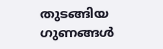തുടങ്ങിയ ഗുണങ്ങള്‍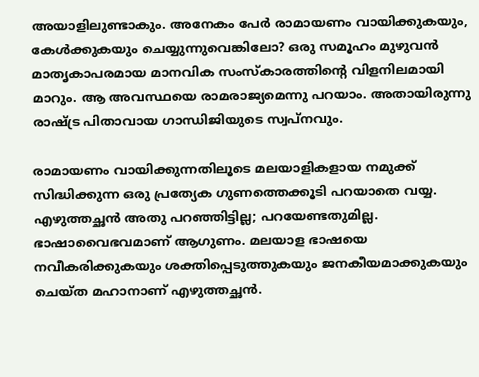അയാളിലുണ്ടാകും. അനേകം പേര്‍ രാമായണം വായിക്കുകയും, കേള്‍ക്കുകയും ചെയ്യുന്നുവെങ്കിലോ? ഒരു സമൂഹം മുഴുവന്‍ മാതൃകാപരമായ മാനവിക സംസ്‌കാരത്തിന്റെ വിളനിലമായി മാറും. ആ അവസ്ഥയെ രാമരാജ്യമെന്നു പറയാം. അതായിരുന്നു രാഷ്‌ട്ര പിതാവായ ഗാന്ധിജിയുടെ സ്വപ്‌നവും.

രാമായണം വായിക്കുന്നതിലൂടെ മലയാളികളായ നമുക്ക് സിദ്ധിക്കുന്ന ഒരു പ്രത്യേക ഗുണത്തെക്കൂടി പറയാതെ വയ്യ. എഴുത്തച്ഛന്‍ അതു പറഞ്ഞിട്ടില്ല; പറയേണ്ടതുമില്ല. ഭാഷാവൈഭവമാണ് ആഗുണം. മലയാള ഭാഷയെ നവീകരിക്കുകയും ശക്തിപ്പെടുത്തുകയും ജനകീയമാക്കുകയും ചെയ്ത മഹാനാണ് എഴുത്തച്ഛന്‍.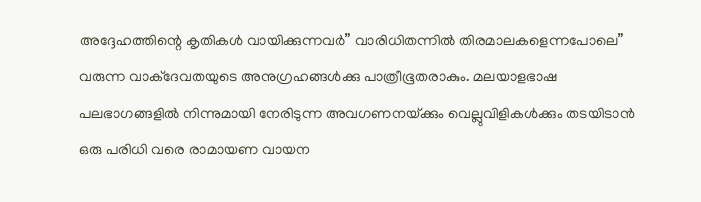അദ്ദേഹത്തിന്റെ കൃതികള്‍ വായിക്കുന്നവര്‍” വാരിധിതന്നില്‍ തിരമാലകളെന്നപോലെ” വരുന്ന വാക്‌ദേവതയുടെ അനുഗ്രഹങ്ങള്‍ക്കു പാത്രീഭൂതരാകും. മലയാളഭാഷ പലഭാഗങ്ങളില്‍ നിന്നുമായി നേരിടുന്ന അവഗണനയ്‌ക്കും വെല്ലുവിളികള്‍ക്കും തടയിടാന്‍ ഒരു പരിധി വരെ രാമായണ വായന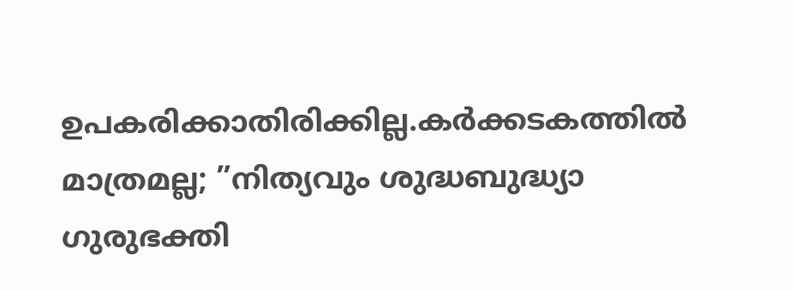ഉപകരിക്കാതിരിക്കില്ല.കര്‍ക്കടകത്തില്‍ മാത്രമല്ല; ”നിത്യവും ശുദ്ധബുദ്ധ്യാ ഗുരുഭക്തി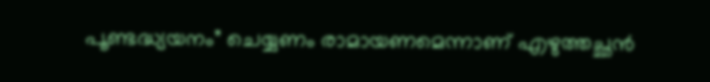പൂണ്ടദ്ധ്യയനം” ചെയ്യണം രാമായണമെന്നാണ് എഴുത്തച്ഛന്‍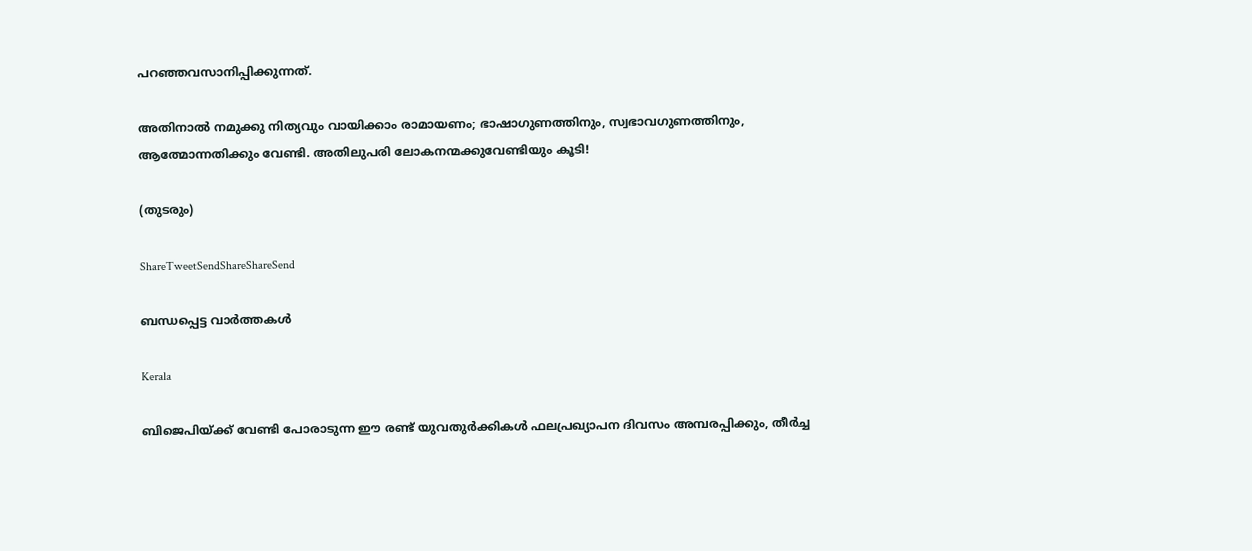പറഞ്ഞവസാനിപ്പിക്കുന്നത്.

അതിനാല്‍ നമുക്കു നിത്യവും വായിക്കാം രാമായണം; ഭാഷാഗുണത്തിനും, സ്വഭാവഗുണത്തിനും, ആത്മോന്നതിക്കും വേണ്ടി. അതിലുപരി ലോകനന്മക്കുവേണ്ടിയും കൂടി!

(തുടരും)

ShareTweetSendShareShareSend

ബന്ധപ്പെട്ട വാര്‍ത്തകള്‍

Kerala

ബിജെപിയ്‌ക്ക് വേണ്ടി പോരാടുന്ന ഈ രണ്ട് യുവതുര്‍ക്കികള്‍ ഫലപ്രഖ്യാപന ദിവസം അമ്പരപ്പിക്കും, തീര്‍ച്ച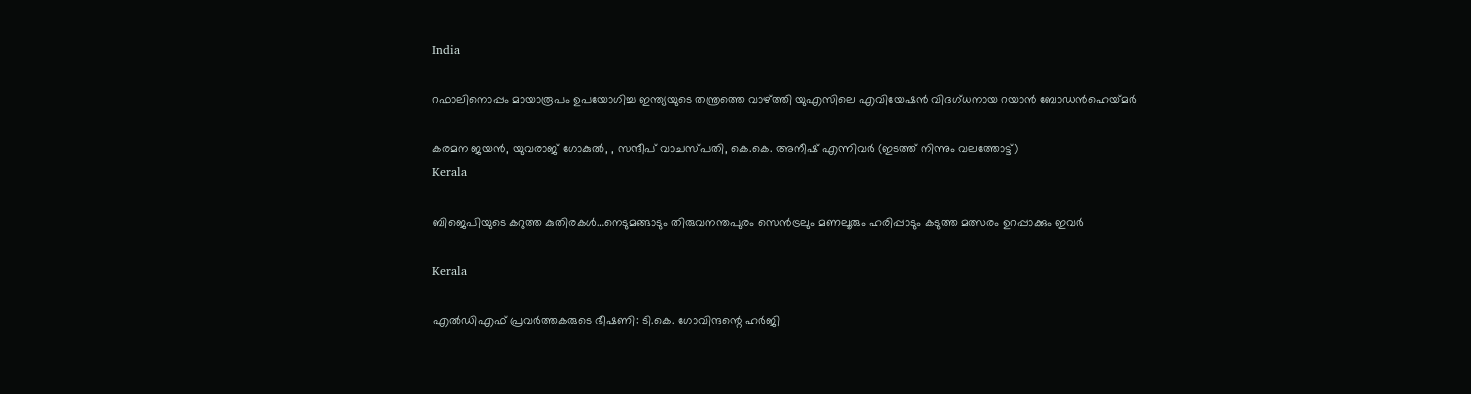India

റഫാലിനൊപ്പം മായാരൂപം ഉപയോഗിച്ച ഇന്ത്യയുടെ തന്ത്രത്തെ വാഴ്‌ത്തി യുഎസിലെ എവിയേഷന്‍ വിദഗ്ധനായ റയാന്‍ ബോഡന്‍ഹെയ്‌മര്‍

കരമന ജയൻ, യുവരാജ് ഗോകുൽ, , സന്ദീപ് വാചസ്പതി, കെ.കെ. അനീഷ് എന്നിവര്‍ (ഇടത്ത് നിന്നും വലത്തോട്ട്)
Kerala

ബിജെപിയുടെ കറുത്ത കുതിരകള്‍…നെടുമങ്ങാടും തിരുവനന്തപുരം സെന്‍ട്രലും മണലൂരും ഹരിപ്പാടും കടുത്ത മത്സരം ഉറപ്പാക്കും ഇവര്‍

Kerala

എല്‍ഡിഎഫ് പ്രവര്‍ത്തകരുടെ ഭീഷണി: ടി.കെ. ഗോവിന്ദന്റെ ഹര്‍ജി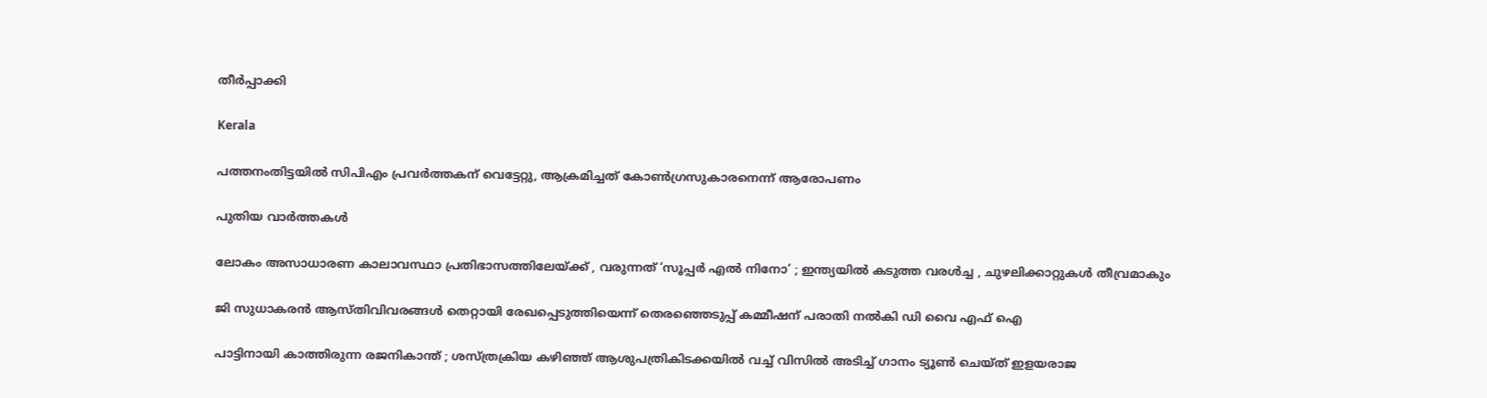തീര്‍പ്പാക്കി

Kerala

പത്തനംതിട്ടയില്‍ സിപിഎം പ്രവര്‍ത്തകന് വെട്ടേറ്റു, ആക്രമിച്ചത് കോണ്‍ഗ്രസുകാരനെന്ന് ആരോപണം

പുതിയ വാര്‍ത്തകള്‍

ലോകം അസാധാരണ കാലാവസ്ഥാ പ്രതിഭാസത്തിലേയ്‌ക്ക് , വരുന്നത് ‘സൂപ്പർ എൽ നിനോ’ ; ഇന്ത്യയിൽ കടുത്ത വരൾച്ച , ചുഴലിക്കാറ്റുകൾ തീവ്രമാകും

ജി സുധാകരന്‍ ആസ്തിവിവരങ്ങള്‍ തെറ്റായി രേഖപ്പെടുത്തിയെന്ന് തെരഞ്ഞെടുപ്പ് കമ്മീഷന് പരാതി നല്‍കി ഡി വൈ എഫ് ഐ

പാട്ടിനായി കാത്തിരുന്ന രജനികാന്ത് ; ശസ്ത്രക്രിയ കഴിഞ്ഞ് ആശുപത്രികിടക്കയിൽ വച്ച് വിസിൽ അടിച്ച് ഗാനം ട്യൂൺ ചെയ്ത് ഇളയരാജ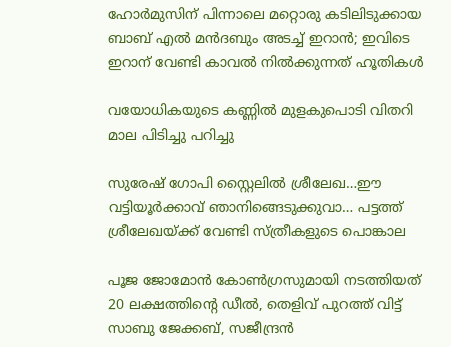ഹോര്‍മുസിന് പിന്നാലെ മറ്റൊരു കടിലിടുക്കായ ബാബ് എല്‍ മന്‍ദബും അടച്ച് ഇറാന്‍; ഇവിടെ ഇറാന് വേണ്ടി കാവല്‍ നില്‍ക്കുന്നത് ഹൂതികള്‍

വയോധികയുടെ കണ്ണില്‍ മുളകുപൊടി വിതറി മാല പിടിച്ചു പറിച്ചു

സുരേഷ് ഗോപി സ്റ്റൈലില്‍ ശ്രീലേഖ…ഈ വട്ടിയൂര്‍ക്കാവ് ഞാനിങ്ങെടുക്കുവാ… പട്ടത്ത് ശ്രീലേഖയ്‌ക്ക് വേണ്ടി സ്ത്രീകളുടെ പൊങ്കാല

പൂജ ജോമോന്‍ കോണ്‍ഗ്രസുമായി നടത്തിയത് 20 ലക്ഷത്തിന്റെ ഡീല്‍, തെളിവ് പുറത്ത് വിട്ട് സാബു ജേക്കബ്, സജീന്ദ്രന്‍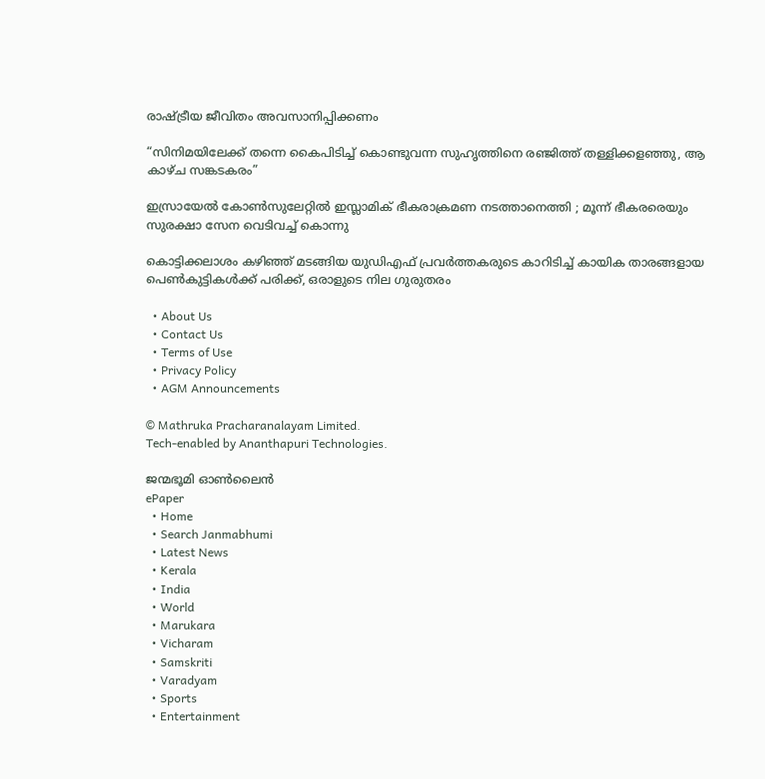രാഷ്‌ട്രീയ ജീവിതം അവസാനിപ്പിക്കണം

“സിനിമയിലേക്ക് തന്നെ കൈപിടിച്ച് കൊണ്ടുവന്ന സുഹൃത്തിനെ രഞ്ജിത്ത് തള്ളിക്കളഞ്ഞു, ആ കാഴ്‌ച സങ്കടകരം”

ഇസ്രായേൽ കോൺസുലേറ്റിൽ ഇസ്ലാമിക് ഭീകരാക്രമണ നടത്താനെത്തി ; മൂന്ന് ഭീകരരെയും സുരക്ഷാ സേന വെടിവച്ച് കൊന്നു

കൊട്ടിക്കലാശം കഴിഞ്ഞ് മടങ്ങിയ യുഡിഎഫ് പ്രവര്‍ത്തകരുടെ കാറിടിച്ച് കായിക താരങ്ങളായ പെണ്‍കുട്ടികള്‍ക്ക് പരിക്ക്, ഒരാളുടെ നില ഗുരുതരം

  • About Us
  • Contact Us
  • Terms of Use
  • Privacy Policy
  • AGM Announcements

© Mathruka Pracharanalayam Limited.
Tech-enabled by Ananthapuri Technologies.

ജന്മഭൂമി ഓണ്‍ലൈന്‍
ePaper
  • Home
  • Search Janmabhumi
  • Latest News
  • Kerala
  • India
  • World
  • Marukara
  • Vicharam
  • Samskriti
  • Varadyam
  • Sports
  • Entertainment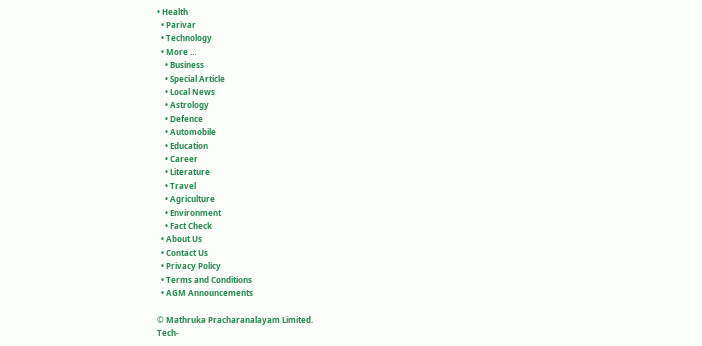• Health
  • Parivar
  • Technology
  • More …
    • Business
    • Special Article
    • Local News
    • Astrology
    • Defence
    • Automobile
    • Education
    • Career
    • Literature
    • Travel
    • Agriculture
    • Environment
    • Fact Check
  • About Us
  • Contact Us
  • Privacy Policy
  • Terms and Conditions
  • AGM Announcements

© Mathruka Pracharanalayam Limited.
Tech-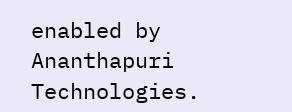enabled by Ananthapuri Technologies.